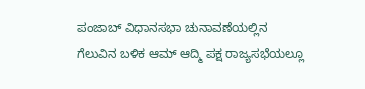ಪಂಜಾಬ್ ವಿಧಾನಸಭಾ ಚುನಾವಣೆಯಲ್ಲಿನ ಗೆಲುವಿನ ಬಳಿಕ ಆಮ್ ಆದ್ಮಿ ಪಕ್ಷ ರಾಜ್ಯಸಭೆಯಲ್ಲೂ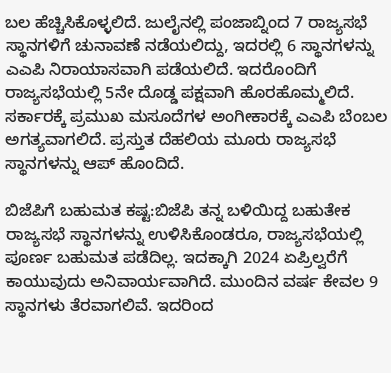ಬಲ ಹೆಚ್ಚಿಸಿಕೊಳ್ಳಲಿದೆ. ಜುಲೈನಲ್ಲಿ ಪಂಜಾಬ್ನಿಂದ 7 ರಾಜ್ಯಸಭೆ ಸ್ಥಾನಗಳಿಗೆ ಚುನಾವಣೆ ನಡೆಯಲಿದ್ದು, ಇದರಲ್ಲಿ 6 ಸ್ಥಾನಗಳನ್ನು ಎಎಪಿ ನಿರಾಯಾಸವಾಗಿ ಪಡೆಯಲಿದೆ. ಇದರೊಂದಿಗೆ ರಾಜ್ಯಸಭೆಯಲ್ಲಿ 5ನೇ ದೊಡ್ಡ ಪಕ್ಷವಾಗಿ ಹೊರಹೊಮ್ಮಲಿದೆ. ಸರ್ಕಾರಕ್ಕೆ ಪ್ರಮುಖ ಮಸೂದೆಗಳ ಅಂಗೀಕಾರಕ್ಕೆ ಎಎಪಿ ಬೆಂಬಲ ಅಗತ್ಯವಾಗಲಿದೆ. ಪ್ರಸ್ತುತ ದೆಹಲಿಯ ಮೂರು ರಾಜ್ಯಸಭೆ ಸ್ಥಾನಗಳನ್ನು ಆಪ್ ಹೊಂದಿದೆ.

ಬಿಜೆಪಿಗೆ ಬಹುಮತ ಕಷ್ಟ:ಬಿಜೆಪಿ ತನ್ನ ಬಳಿಯಿದ್ದ ಬಹುತೇಕ ರಾಜ್ಯಸಭೆ ಸ್ಥಾನಗಳನ್ನು ಉಳಿಸಿಕೊಂಡರೂ, ರಾಜ್ಯಸಭೆಯಲ್ಲಿ ಪೂರ್ಣ ಬಹುಮತ ಪಡೆದಿಲ್ಲ. ಇದಕ್ಕಾಗಿ 2024 ಏಪ್ರಿಲ್ವರೆಗೆ ಕಾಯುವುದು ಅನಿವಾರ್ಯವಾಗಿದೆ. ಮುಂದಿನ ವರ್ಷ ಕೇವಲ 9 ಸ್ಥಾನಗಳು ತೆರವಾಗಲಿವೆ. ಇದರಿಂದ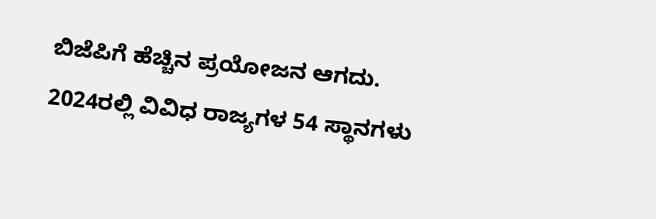ಬಿಜೆಪಿಗೆ ಹೆಚ್ಚಿನ ಪ್ರಯೋಜನ ಆಗದು. 2024ರಲ್ಲಿ ವಿವಿಧ ರಾಜ್ಯಗಳ 54 ಸ್ಥಾನಗಳು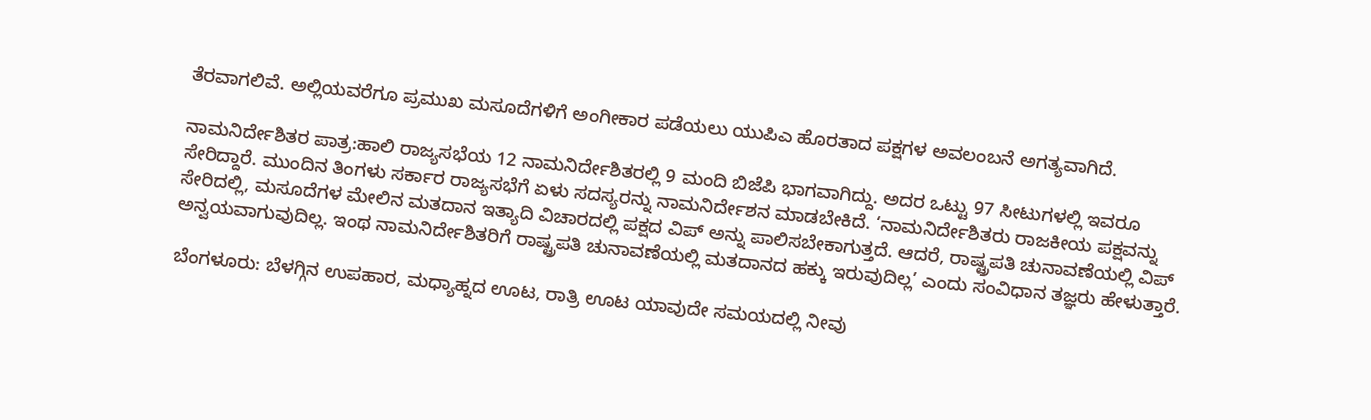ತೆರವಾಗಲಿವೆ. ಅಲ್ಲಿಯವರೆಗೂ ಪ್ರಮುಖ ಮಸೂದೆಗಳಿಗೆ ಅಂಗೀಕಾರ ಪಡೆಯಲು ಯುಪಿಎ ಹೊರತಾದ ಪಕ್ಷಗಳ ಅವಲಂಬನೆ ಅಗತ್ಯವಾಗಿದೆ.

ನಾಮನಿರ್ದೇಶಿತರ ಪಾತ್ರ:ಹಾಲಿ ರಾಜ್ಯಸಭೆಯ 12 ನಾಮನಿರ್ದೇಶಿತರಲ್ಲಿ 9 ಮಂದಿ ಬಿಜೆಪಿ ಭಾಗವಾಗಿದ್ದು. ಅದರ ಒಟ್ಟು 97 ಸೀಟುಗಳಲ್ಲಿ ಇವರೂ ಸೇರಿದ್ದಾರೆ. ಮುಂದಿನ ತಿಂಗಳು ಸರ್ಕಾರ ರಾಜ್ಯಸಭೆಗೆ ಏಳು ಸದಸ್ಯರನ್ನು ನಾಮನಿರ್ದೇಶನ ಮಾಡಬೇಕಿದೆ. ‘ನಾಮನಿರ್ದೇಶಿತರು ರಾಜಕೀಯ ಪಕ್ಷವನ್ನು ಸೇರಿದಲ್ಲಿ, ಮಸೂದೆಗಳ ಮೇಲಿನ ಮತದಾನ ಇತ್ಯಾದಿ ವಿಚಾರದಲ್ಲಿ ಪಕ್ಷದ ವಿಪ್ ಅನ್ನು ಪಾಲಿಸಬೇಕಾಗುತ್ತದೆ. ಆದರೆ, ರಾಷ್ಟ್ರಪತಿ ಚುನಾವಣೆಯಲ್ಲಿ ವಿಪ್ ಅನ್ವಯವಾಗುವುದಿಲ್ಲ. ಇಂಥ ನಾಮನಿರ್ದೇಶಿತರಿಗೆ ರಾಷ್ಟ್ರಪತಿ ಚುನಾವಣೆಯಲ್ಲಿ ಮತದಾನದ ಹಕ್ಕು ಇರುವುದಿಲ್ಲ’ ಎಂದು ಸಂವಿಧಾನ ತಜ್ಞರು ಹೇಳುತ್ತಾರೆ.

ಬೆಂಗಳೂರು: ಬೆಳಗ್ಗಿನ ಉಪಹಾರ, ಮಧ್ಯಾಹ್ನದ ಊಟ, ರಾತ್ರಿ ಊಟ ಯಾವುದೇ ಸಮಯದಲ್ಲಿ ನೀವು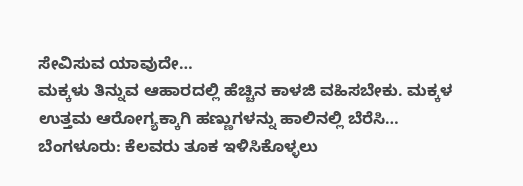ಸೇವಿಸುವ ಯಾವುದೇ…
ಮಕ್ಕಳು ತಿನ್ನುವ ಆಹಾರದಲ್ಲಿ ಹೆಚ್ಚಿನ ಕಾಳಜಿ ವಹಿಸಬೇಕು. ಮಕ್ಕಳ ಉತ್ತಮ ಆರೋಗ್ಯಕ್ಕಾಗಿ ಹಣ್ಣುಗಳನ್ನು ಹಾಲಿನಲ್ಲಿ ಬೆರೆಸಿ…
ಬೆಂಗಳೂರು: ಕೆಲವರು ತೂಕ ಇಳಿಸಿಕೊಳ್ಳಲು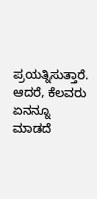ಪ್ರಯತ್ನಿಸುತ್ತಾರೆ. ಆದರೆ, ಕೆಲವರು ಏನನ್ನೂ ಮಾಡದೆ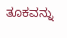ತೂಕವನ್ನು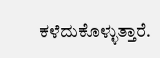ಕಳೆದುಕೊಳ್ಳುತ್ತಾರೆ.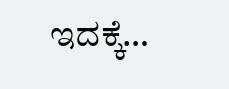ಇದಕ್ಕೆ…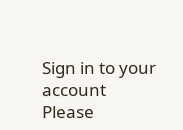Sign in to your account
Please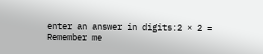enter an answer in digits:2 × 2 =
Remember me